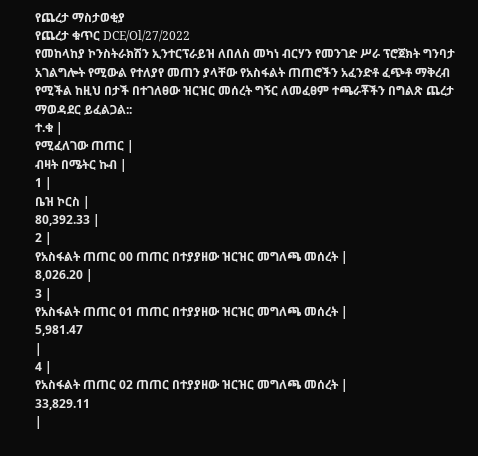የጨረታ ማስታወቂያ
የጨረታ ቁጥር DCE/Ol/27/2022
የመከላከያ ኮንስትራክሽን ኢንተርፕራይዝ ለበለስ መካነ ብርሃን የመንገድ ሥራ ፕሮጀክት ግንባታ አገልግሎት የሚውል የተለያየ መጠን ያላቸው የአስፋልት ጠጠሮችን አፈንድቶ ፈጭቶ ማቅረብ የሚችል ከዚህ በታች በተገለፀው ዝርዝር መሰረት ግኝር ለመፈፀም ተጫራቾችን በግልጽ ጨረታ ማወዳደር ይፈልጋል::
ተ.ቁ |
የሚፈለገው ጠጠር |
ብዛት በሜትር ኩብ |
1 |
ቤዝ ኮርስ |
80,392.33 |
2 |
የአስፋልት ጠጠር 00 ጠጠር በተያያዘው ዝርዝር መግለጫ መሰረት |
8,026.20 |
3 |
የአስፋልት ጠጠር 01 ጠጠር በተያያዘው ዝርዝር መግለጫ መሰረት |
5,981.47
|
4 |
የአስፋልት ጠጠር 02 ጠጠር በተያያዘው ዝርዝር መግለጫ መሰረት |
33,829.11
|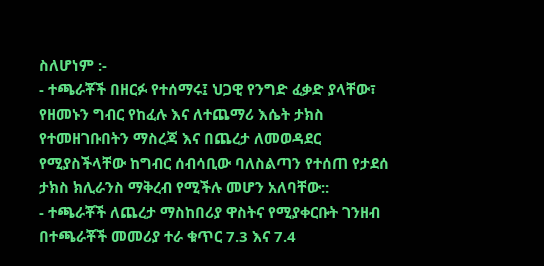ስለሆነም :-
- ተጫራቾች በዘርፉ የተሰማሩ፤ ህጋዊ የንግድ ፈቃድ ያላቸው፣ የዘመኑን ግብር የከፈሉ እና ለተጨማሪ እሴት ታክስ የተመዘገቡበትን ማስረጃ እና በጨረታ ለመወዳደር የሚያስችላቸው ከግብር ሰብሳቢው ባለስልጣን የተሰጠ የታደሰ ታክስ ክሊራንስ ማቅረብ የሚችሉ መሆን አለባቸው::
- ተጫራቾች ለጨረታ ማስከበሪያ ዋስትና የሚያቀርቡት ገንዘብ በተጫራቾች መመሪያ ተራ ቁጥር 7.3 እና 7.4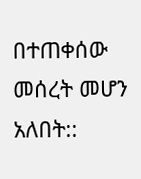በተጠቀሰው መሰረት መሆን አለበት::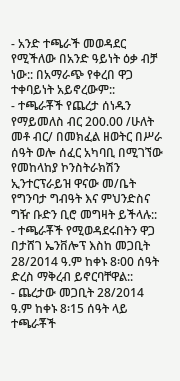- አንድ ተጫራች መወዳደር የሚችለው በአንድ ዓይነት ዕቃ ብቻ ነው:: በአማራጭ የቀረበ ዋጋ ተቀባይነት አይኖረውም::
- ተጫራቾች የጨረታ ሰነዱን የማይመለስ ብር 200.00 /ሁለት መቶ ብር/ በመክፈል ዘወትር በሥራ ሰዓት ወሎ ሰፈር አካባቢ በሚገኘው የመከላከያ ኮንስትራክሽን ኢንተርፕራይዝ ዋናው መ/ቤት የግንባታ ግብዓት እና ምህንድስና ግዥ ቡድን ቢሮ መግዛት ይችላሉ::
- ተጫራቾች የሚወዳደሩበትን ዋጋ በታሸገ ኤንቨሎፕ እስከ መጋቢት 28/2014 ዓ.ም ከቀኑ 8፡00 ሰዓት ድረስ ማቅረብ ይኖርባቸዋል::
- ጨረታው መጋቢት 28/2014 ዓ.ም ከቀኑ 8፡15 ሰዓት ላይ ተጫራቾች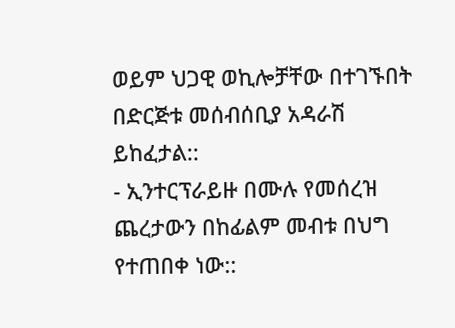ወይም ህጋዊ ወኪሎቻቸው በተገኙበት በድርጅቱ መሰብሰቢያ አዳራሽ ይከፈታል::
- ኢንተርፕራይዙ በሙሉ የመሰረዝ ጨረታውን በከፊልም መብቱ በህግ የተጠበቀ ነው::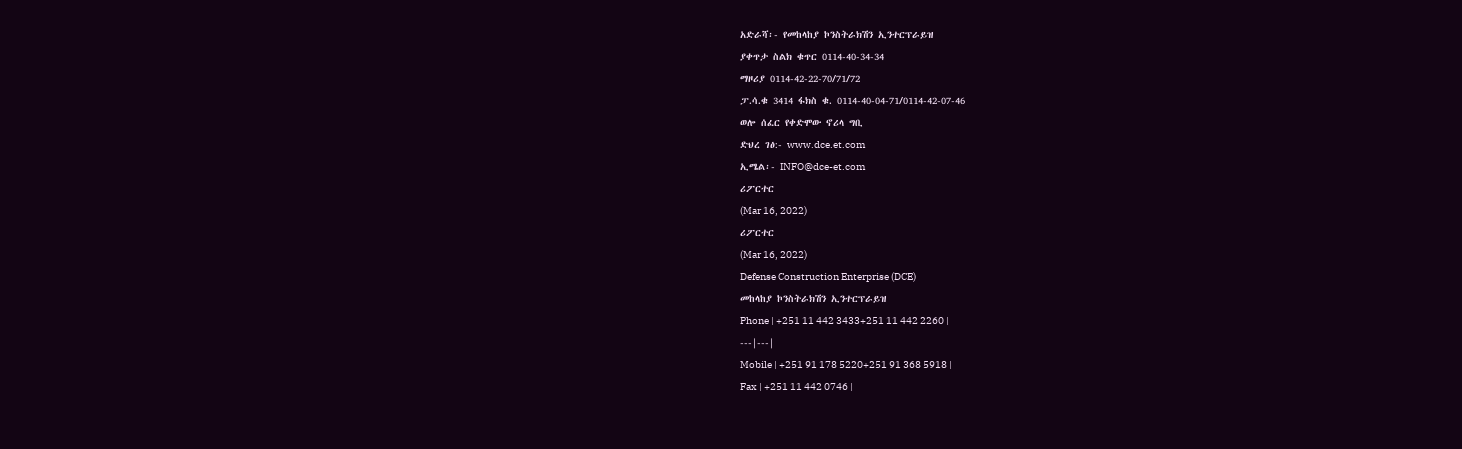አድራሻ፡- የመከላከያ ኮንስትራክሽን ኢንተርፕራይዝ
ያቀጥታ ስልክ ቁጥር 0114-40-34-34
ማዞሪያ 0114-42-22-70/71/72
ፓ.ሳ.ቁ 3414 ፋክስ ቁ. 0114-40-04-71/0114-42-07-46
ወሎ ሰፈር የቀድሞው ኖሪላ ግቢ
ድህረ ገፅ:- www.dce.et.com
ኢሜል፡- INFO@dce-et.com
ሪፖርተር
(Mar 16, 2022)
ሪፖርተር
(Mar 16, 2022)
Defense Construction Enterprise (DCE)
መከላከያ ኮንስትራክሽን ኢንተርፕራይዝ
Phone | +251 11 442 3433+251 11 442 2260 |
---|---|
Mobile | +251 91 178 5220+251 91 368 5918 |
Fax | +251 11 442 0746 |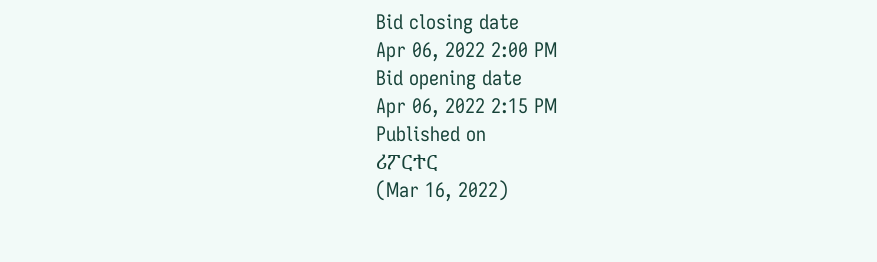Bid closing date
Apr 06, 2022 2:00 PM
Bid opening date
Apr 06, 2022 2:15 PM
Published on
ሪፖርተር
(Mar 16, 2022)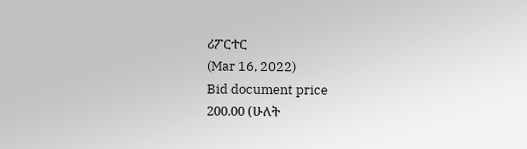ሪፖርተር
(Mar 16, 2022)
Bid document price
200.00 (ሁለት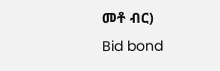መቶ ብር)
Bid bond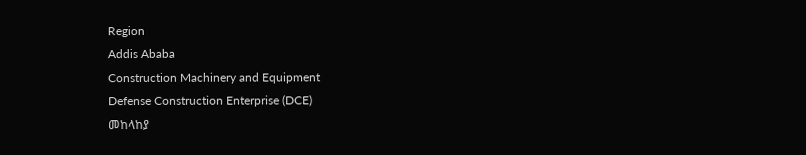Region
Addis Ababa
Construction Machinery and Equipment
Defense Construction Enterprise (DCE)
መከላከያ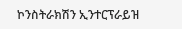ኮንስትራክሽን ኢንተርፕራይዝ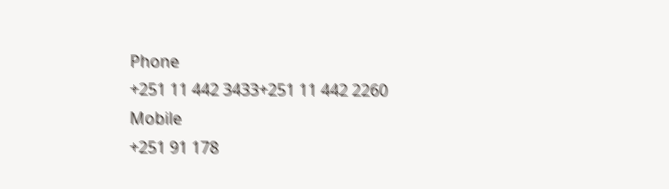Phone
+251 11 442 3433+251 11 442 2260
Mobile
+251 91 178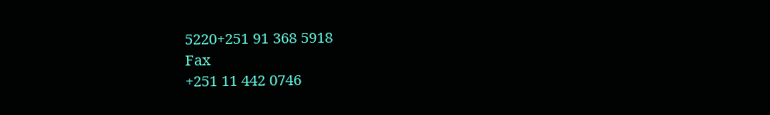5220+251 91 368 5918
Fax
+251 11 442 0746